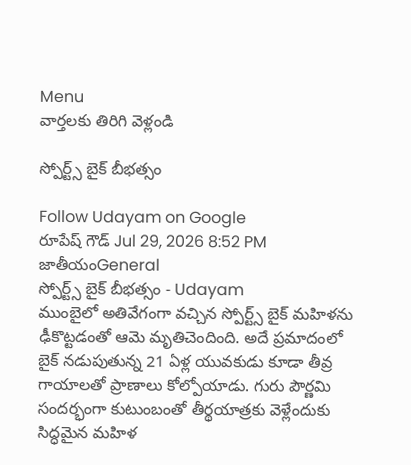Menu
వార్తలకు తిరిగి వెళ్లండి

స్పోర్ట్స్‌ బైక్‌ బీభత్సం

Follow Udayam on Google
రూపేష్ గౌడ్ Jul 29, 2026 8:52 PM జాతీయంGeneral
స్పోర్ట్స్‌ బైక్‌ బీభత్సం - Udayam
ముంబైలో అతివేగంగా వచ్చిన స్పోర్ట్స్‌ బైక్‌ మహిళను ఢీకొట్టడంతో ఆమె మృతిచెందింది. అదే ప్రమాదంలో బైక్‌ నడుపుతున్న 21 ఏళ్ల యువకుడు కూడా తీవ్ర గాయాలతో ప్రాణాలు కోల్పోయాడు. గురు పౌర్ణమి సందర్భంగా కుటుంబంతో తీర్థయాత్రకు వెళ్లేందుకు సిద్ధమైన మహిళ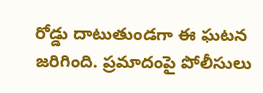రోడ్డు దాటుతుండగా ఈ ఘటన జరిగింది. ప్రమాదంపై పోలీసులు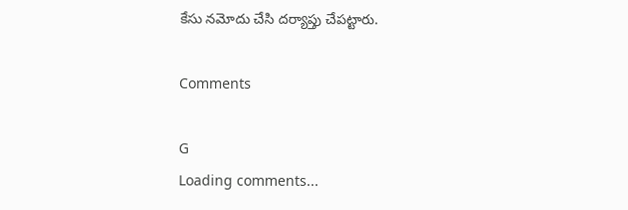కేసు నమోదు చేసి దర్యాప్తు చేపట్టారు.

Comments

G
Loading comments...